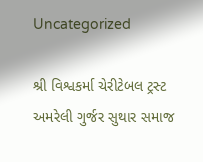Uncategorized

શ્રી વિશ્વકર્મા ચેરીટેબલ ટ્રસ્ટ અમરેલી ગુર્જર સુથાર સમાજ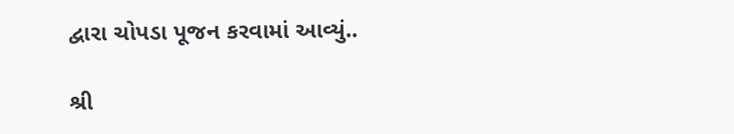દ્વારા ચોપડા પૂજન કરવામાં આવ્યું..

શ્રી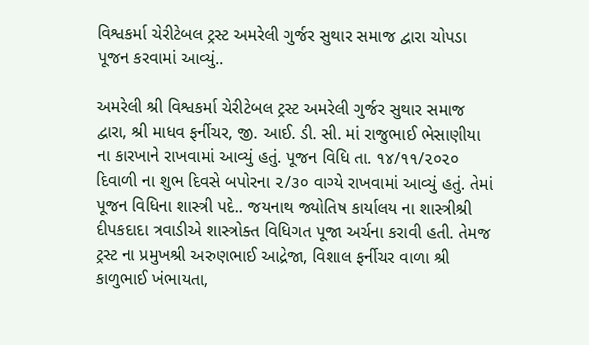વિશ્વકર્મા ચેરીટેબલ ટ્રસ્ટ અમરેલી ગુર્જર સુથાર સમાજ દ્વારા ચોપડા પૂજન કરવામાં આવ્યું..

અમરેલી શ્રી વિશ્વકર્મા ચેરીટેબલ ટ્રસ્ટ અમરેલી ગુર્જર સુથાર સમાજ દ્વારા, શ્રી માધવ ફર્નીચર, જી. આઈ. ડી. સી. માં રાજુભાઈ ભેસાણીયા ના કારખાને રાખવામાં આવ્યું હતું. પૂજન વિધિ તા. ૧૪/૧૧/૨૦૨૦ દિવાળી ના શુભ દિવસે બપોરના ૨/૩૦ વાગ્યે રાખવામાં આવ્યું હતું. તેમાં પૂજન વિધિના શાસ્ત્રી પદે.. જયનાથ જ્યોતિષ કાર્યાલય ના શાસ્ત્રીશ્રી દીપકદાદા ત્રવાડીએ શાસ્ત્રોક્ત વિધિગત પૂજા અર્ચના કરાવી હતી. તેમજ ટ્રસ્ટ ના પ્રમુખશ્રી અરુણભાઈ આદ્રેજા, વિશાલ ફર્નીચર વાળા શ્રી કાળુભાઈ ખંભાયતા,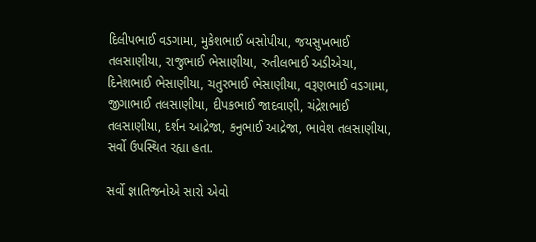દિલીપભાઈ વડગામા, મુકેશભાઈ બસોપીયા, જયસુખભાઈ તલસાણીયા, રાજુભાઈ ભેસાણીયા, રુતીલભાઈ અડીએચા, દિનેશભાઈ ભેસાણીયા, ચતુરભાઈ ભેસાણીયા, વરૂણભાઈ વડગામા, જીગાભાઈ તલસાણીયા, દીપકભાઈ જાદવાણી, ચંદ્રેશભાઈ તલસાણીયા, દર્શન આદ્રેજા, કનુભાઈ આદ્રેજા, ભાવેશ તલસાણીયા, સર્વો ઉપસ્થિત રહ્યા હતા.

સર્વો જ્ઞાતિજનોએ સારો એવો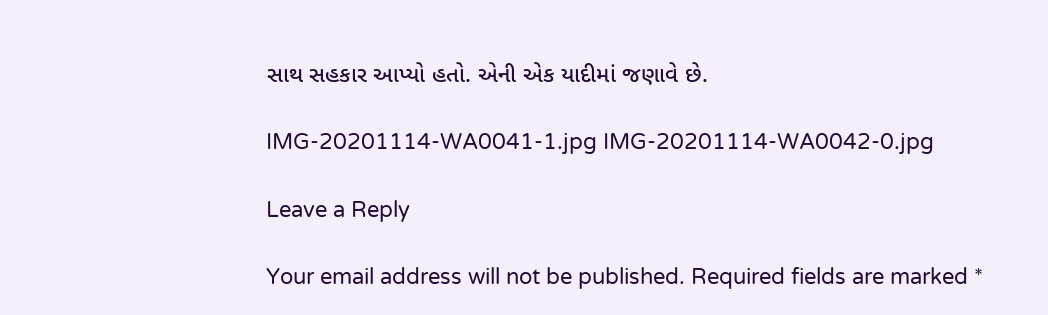સાથ સહકાર આપ્યો હતો. એની એક યાદીમાં જણાવે છે.

IMG-20201114-WA0041-1.jpg IMG-20201114-WA0042-0.jpg

Leave a Reply

Your email address will not be published. Required fields are marked *